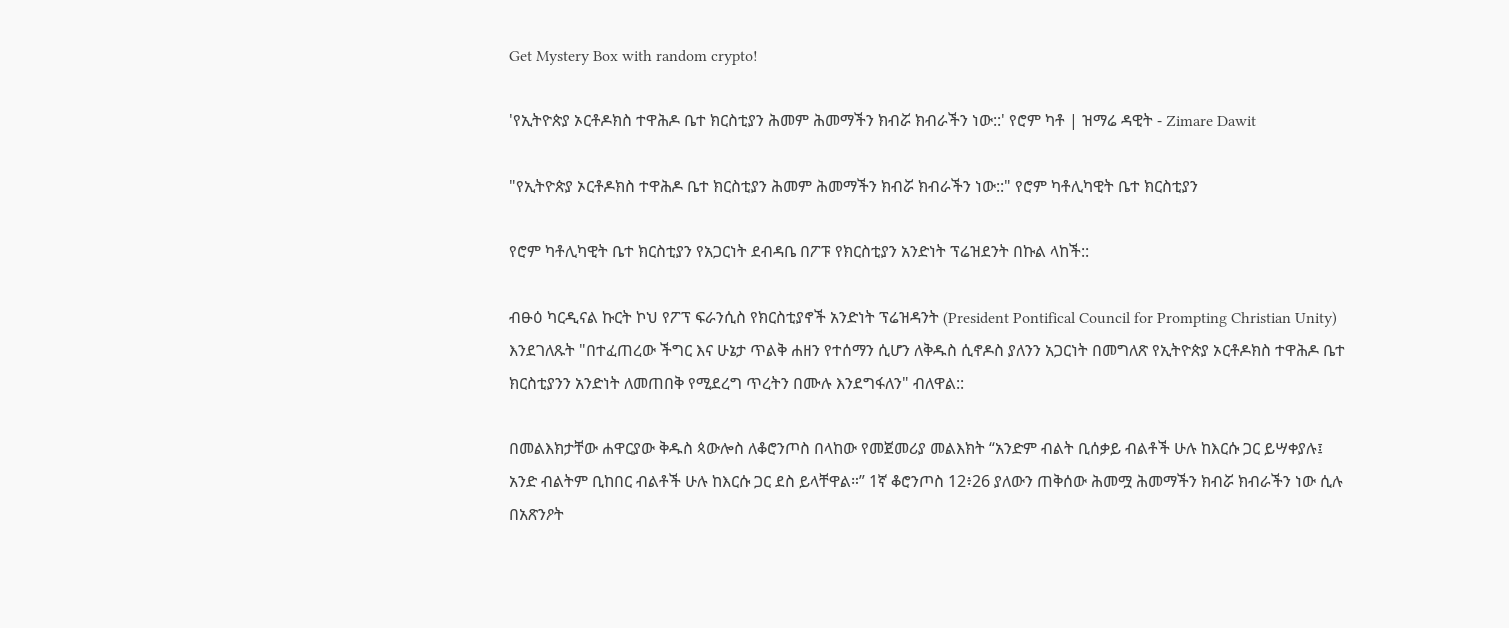Get Mystery Box with random crypto!

'የኢትዮጵያ ኦርቶዶክስ ተዋሕዶ ቤተ ክርስቲያን ሕመም ሕመማችን ክብሯ ክብራችን ነው::' የሮም ካቶ | ዝማሬ ዳዊት - Zimare Dawit

"የኢትዮጵያ ኦርቶዶክስ ተዋሕዶ ቤተ ክርስቲያን ሕመም ሕመማችን ክብሯ ክብራችን ነው::" የሮም ካቶሊካዊት ቤተ ክርስቲያን

የሮም ካቶሊካዊት ቤተ ክርስቲያን የአጋርነት ደብዳቤ በፖፑ የክርስቲያን አንድነት ፕሬዝደንት በኩል ላከች::

ብፁዕ ካርዲናል ኩርት ኮህ የፖፕ ፍራንሲስ የክርስቲያኖች አንድነት ፕሬዝዳንት (President Pontifical Council for Prompting Christian Unity) እንደገለጹት "በተፈጠረው ችግር እና ሁኔታ ጥልቅ ሐዘን የተሰማን ሲሆን ለቅዱስ ሲኖዶስ ያለንን አጋርነት በመግለጽ የኢትዮጵያ ኦርቶዶክስ ተዋሕዶ ቤተ ክርስቲያንን አንድነት ለመጠበቅ የሚደረግ ጥረትን በሙሉ እንደግፋለን" ብለዋል::

በመልእክታቸው ሐዋርያው ቅዱስ ጳውሎስ ለቆሮንጦስ በላከው የመጀመሪያ መልእክት “አንድም ብልት ቢሰቃይ ብልቶች ሁሉ ከእርሱ ጋር ይሣቀያሉ፤ አንድ ብልትም ቢከበር ብልቶች ሁሉ ከእርሱ ጋር ደስ ይላቸዋል።” 1ኛ ቆሮንጦስ 12፥26 ያለውን ጠቅሰው ሕመሟ ሕመማችን ክብሯ ክብራችን ነው ሲሉ በአጽንዖት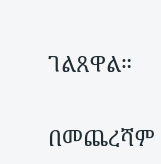ገልጸዋል።

በመጨረሻም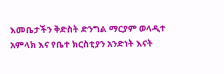እመቤታችን ቅድስት ድንግል ማርያም ወላዲተ አምላክ እና የቤተ ክርስቲያን አንድነት እናት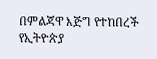በምልጃዋ እጅግ የተከበረች የኢትዮጵያ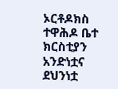ኦርቶዶክስ ተዋሕዶ ቤተ ክርስቲያን አንድነቷና ደህንነቷ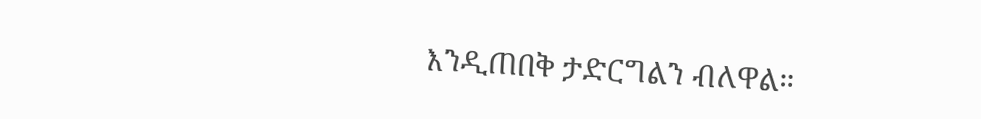እንዲጠበቅ ታድርግልን ብለዋል።